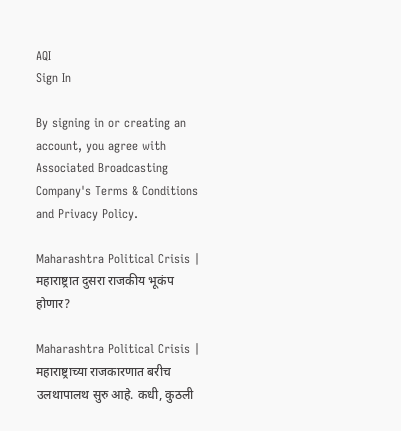AQI
Sign In

By signing in or creating an account, you agree with Associated Broadcasting Company's Terms & Conditions and Privacy Policy.

Maharashtra Political Crisis | महाराष्ट्रात दुसरा राजकीय भूकंप होणार?

Maharashtra Political Crisis | महाराष्ट्राच्या राजकारणात बरीच उलथापालथ सुरु आहे. कधी, कुठली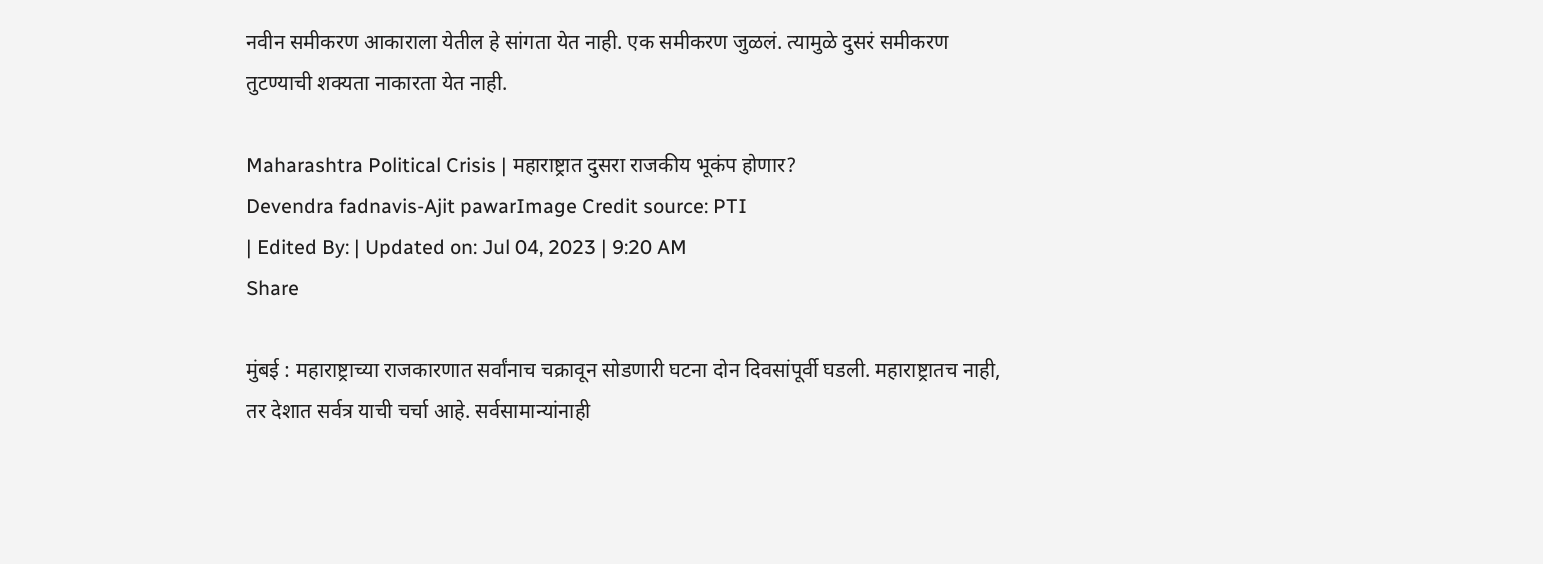नवीन समीकरण आकाराला येतील हे सांगता येत नाही. एक समीकरण जुळलं. त्यामुळे दुसरं समीकरण तुटण्याची शक्यता नाकारता येत नाही.

Maharashtra Political Crisis | महाराष्ट्रात दुसरा राजकीय भूकंप होणार?
Devendra fadnavis-Ajit pawarImage Credit source: PTI
| Edited By: | Updated on: Jul 04, 2023 | 9:20 AM
Share

मुंबई : महाराष्ट्राच्या राजकारणात सर्वांनाच चक्रावून सोडणारी घटना दोन दिवसांपूर्वी घडली. महाराष्ट्रातच नाही, तर देशात सर्वत्र याची चर्चा आहे. सर्वसामान्यांनाही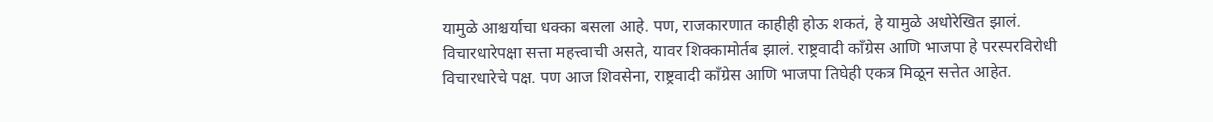यामुळे आश्चर्याचा धक्का बसला आहे. पण, राजकारणात काहीही होऊ शकतं, हे यामुळे अधोरेखित झालं. विचारधारेपक्षा सत्ता महत्त्वाची असते, यावर शिक्कामोर्तब झालं. राष्ट्रवादी काँग्रेस आणि भाजपा हे परस्परविरोधी विचारधारेचे पक्ष. पण आज शिवसेना, राष्ट्रवादी काँग्रेस आणि भाजपा तिघेही एकत्र मिळून सत्तेत आहेत.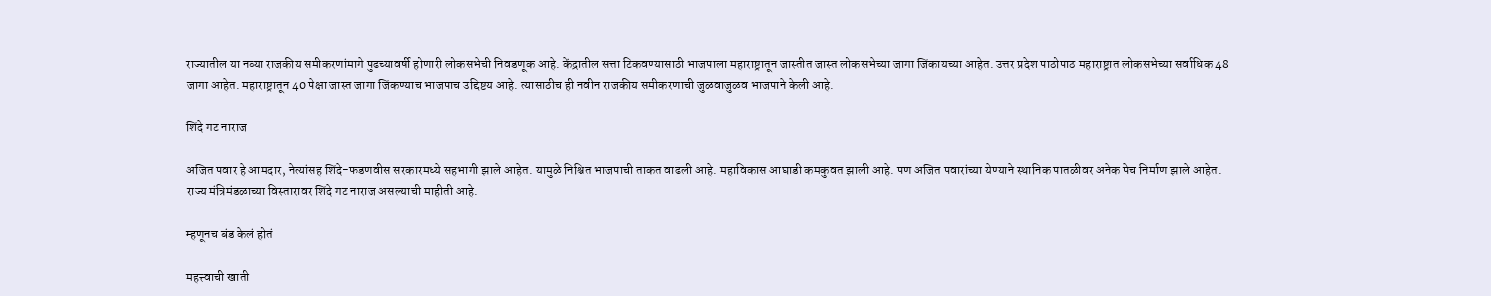राज्यातील या नव्या राजकीय समीकरणांमागे पुढच्यावर्षी होणारी लोकसभेची निवडणूक आहे. केंद्रातील सत्ता टिकवण्यासाठी भाजपाला महाराष्ट्रातून जास्तीत जास्त लोकसभेच्या जागा जिंकायच्या आहेत. उत्तर प्रदेश पाठोपाठ महाराष्ट्रात लोकसभेच्या सर्वाधिक 48 जागा आहेत. महाराष्ट्रातून 40 पेक्षा जास्त जागा जिंकण्याच भाजपाच उद्दिष्टय आहे. त्यासाठीच ही नवीन राजकीय समीकरणाची जुळवाजुळव भाजपाने केली आहे.

शिंदे गट नाराज

अजित पवार हे आमदार, नेत्यांसह शिंदे-फडणवीस सरकारमध्ये सहभागी झाले आहेत. यामुळे निश्चित भाजपाची ताकत वाढली आहे. महाविकास आघाडी कमकुवत झाली आहे. पण अजित पवारांच्या येण्याने स्थानिक पातळीवर अनेक पेच निर्माण झाले आहेत. राज्य मंत्रिमंडळाच्या विस्तारावर शिंदे गट नाराज असल्याची माहीती आहे.

म्हणूनच बंड केलं होतं

महत्त्वाची खाती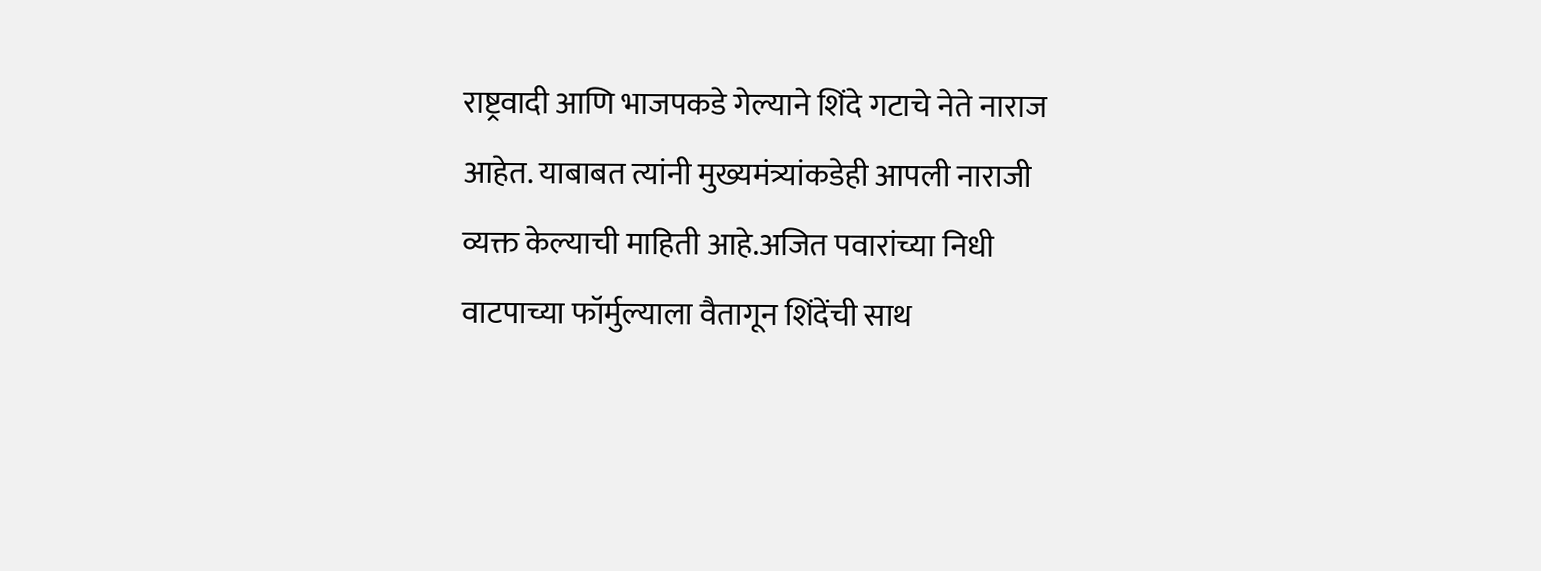राष्ट्रवादी आणि भाजपकडे गेल्याने शिंदे गटाचे नेते नाराज आहेत. याबाबत त्यांनी मुख्यमंत्र्यांकडेही आपली नाराजी व्यक्त केल्याची माहिती आहे.अजित पवारांच्या निधी वाटपाच्या फॉर्मुल्याला वैतागून शिंदेंची साथ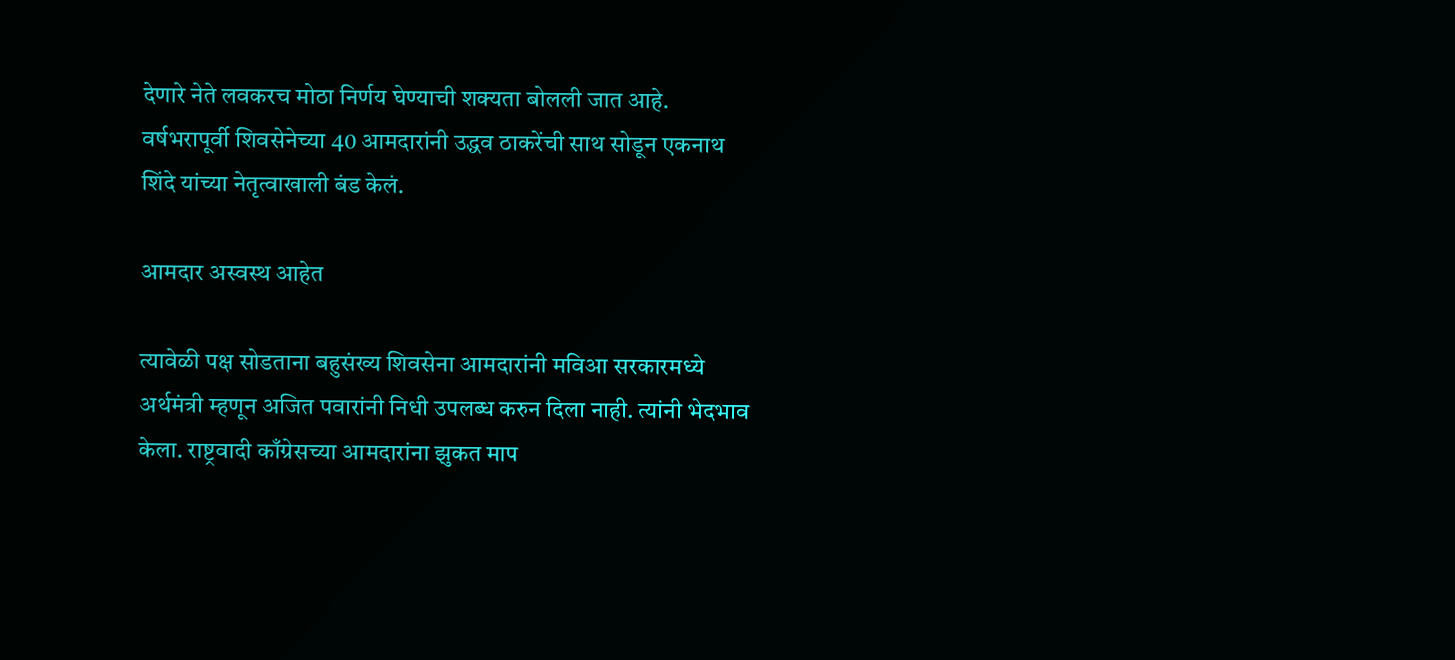देणारे नेते लवकरच मोठा निर्णय घेण्याची शक्यता बोलली जात आहे. वर्षभरापूर्वी शिवसेनेच्या 40 आमदारांनी उद्धव ठाकरेंची साथ सोडून एकनाथ शिंदे यांच्या नेतृत्वाखाली बंड केलं.

आमदार अस्वस्थ आहेत

त्यावेळी पक्ष सोडताना बहुसंख्य शिवसेना आमदारांनी मविआ सरकारमध्ये अर्थमंत्री म्हणून अजित पवारांनी निधी उपलब्ध करुन दिला नाही. त्यांनी भेदभाव केला. राष्ट्रवादी काँग्रेसच्या आमदारांना झुकत माप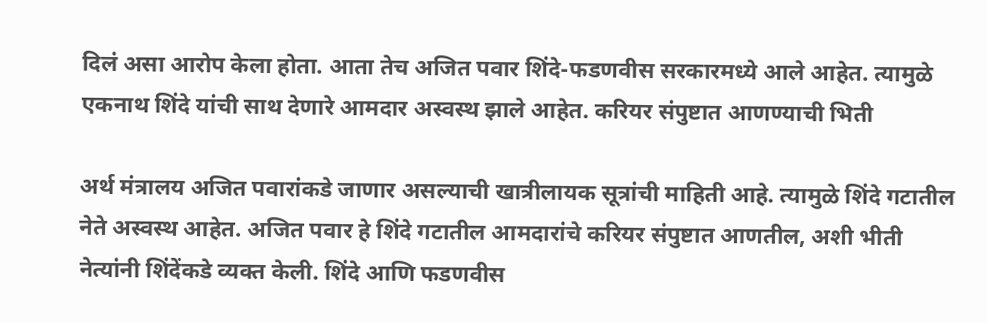दिलं असा आरोप केला होता. आता तेच अजित पवार शिंदे-फडणवीस सरकारमध्ये आले आहेत. त्यामुळे एकनाथ शिंदे यांची साथ देणारे आमदार अस्वस्थ झाले आहेत. करियर संपुष्टात आणण्याची भिती

अर्थ मंत्रालय अजित पवारांकडे जाणार असल्याची खात्रीलायक सूत्रांची माहिती आहे. त्यामुळे शिंदे गटातील नेते अस्वस्थ आहेत. अजित पवार हे शिंदे गटातील आमदारांचे करियर संपुष्टात आणतील, अशी भीती नेत्यांनी शिंदेंकडे व्यक्त केली. शिंदे आणि फडणवीस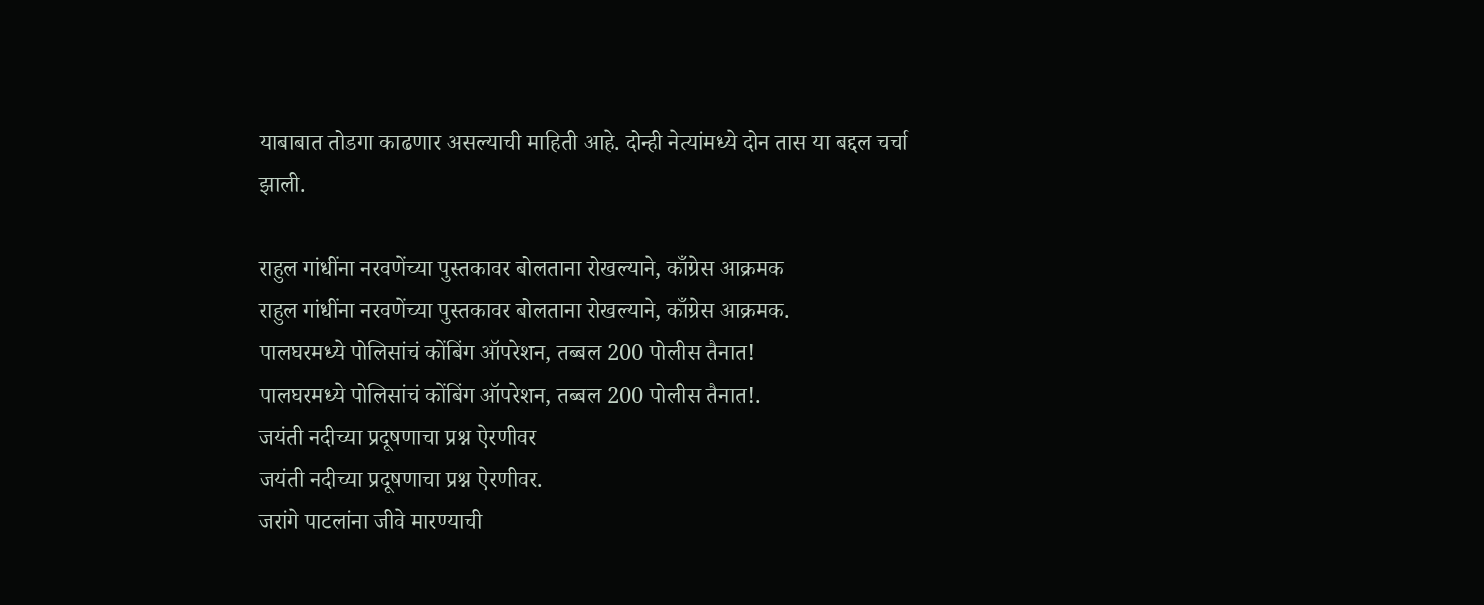याबाबात तोडगा काढणार असल्याची माहिती आहे. दोन्ही नेत्यांमध्ये दोन तास या बद्दल चर्चा झाली.

राहुल गांधींना नरवणेंच्या पुस्तकावर बोलताना रोखल्याने, काँग्रेस आक्रमक
राहुल गांधींना नरवणेंच्या पुस्तकावर बोलताना रोखल्याने, काँग्रेस आक्रमक.
पालघरमध्ये पोलिसांचं कोंबिंग ऑपरेशन, तब्बल 200 पोलीस तैनात!
पालघरमध्ये पोलिसांचं कोंबिंग ऑपरेशन, तब्बल 200 पोलीस तैनात!.
जयंती नदीच्या प्रदूषणाचा प्रश्न ऐरणीवर
जयंती नदीच्या प्रदूषणाचा प्रश्न ऐरणीवर.
जरांगे पाटलांना जीवे मारण्याची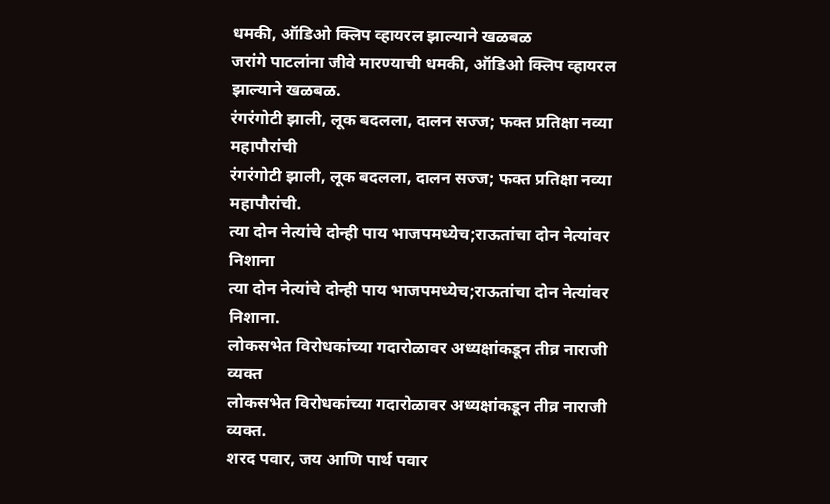धमकी, ऑडिओ क्लिप व्हायरल झाल्याने खळबळ
जरांगे पाटलांना जीवे मारण्याची धमकी, ऑडिओ क्लिप व्हायरल झाल्याने खळबळ.
रंगरंगोटी झाली, लूक बदलला, दालन सज्ज; फक्त प्रतिक्षा नव्या महापौरांची
रंगरंगोटी झाली, लूक बदलला, दालन सज्ज; फक्त प्रतिक्षा नव्या महापौरांची.
त्या दोन नेत्यांचे दोन्ही पाय भाजपमध्येच;राऊतांचा दोन नेत्यांवर निशाना
त्या दोन नेत्यांचे दोन्ही पाय भाजपमध्येच;राऊतांचा दोन नेत्यांवर निशाना.
लोकसभेत विरोधकांच्या गदारोळावर अध्यक्षांकडून तीव्र नाराजी व्यक्त
लोकसभेत विरोधकांच्या गदारोळावर अध्यक्षांकडून तीव्र नाराजी व्यक्त.
शरद पवार, जय आणि पार्थ पवार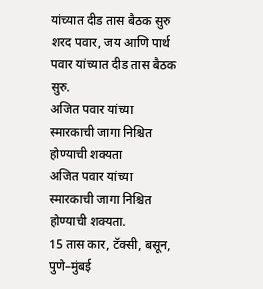यांच्यात दीड तास बैठक सुरु
शरद पवार, जय आणि पार्थ पवार यांच्यात दीड तास बैठक सुरु.
अजित पवार यांच्या स्मारकाची जागा निश्चित होण्याची शक्यता
अजित पवार यांच्या स्मारकाची जागा निश्चित होण्याची शक्यता.
15 तास कार, टॅक्सी, बसून, पुणे–मुंबई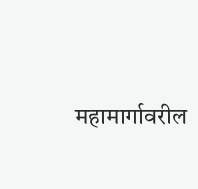महामार्गावरील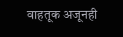वाहतूक अजूनही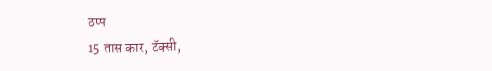ठप्प
15 तास कार, टॅक्सी,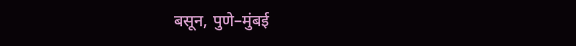बसून, पुणे–मुंबई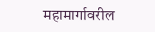महामार्गावरील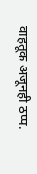वाहतूक अजूनही ठप्प.